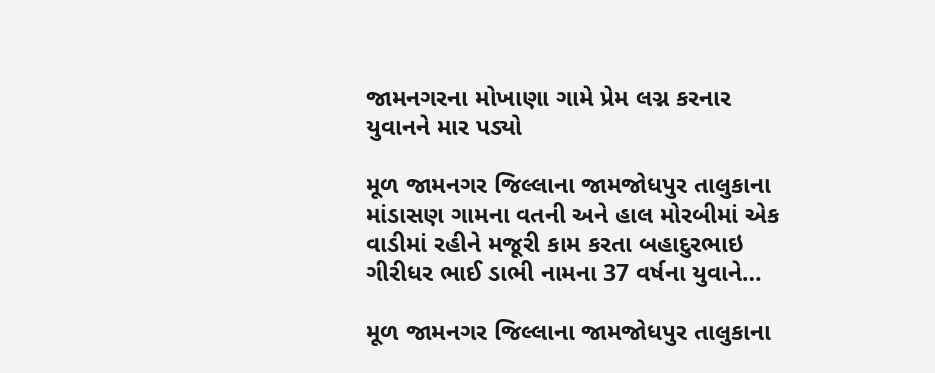જામનગરના મોખાણા ગામે પ્રેમ લગ્ન કરનાર યુવાનને માર પડ્યો

મૂળ જામનગર જિલ્લાના જામજોધપુર તાલુકાના માંડાસણ ગામના વતની અને હાલ મોરબીમાં એક વાડીમાં રહીને મજૂરી કામ કરતા બહાદુરભાઇ ગીરીધર ભાઈ ડાભી નામના 37 વર્ષના યુવાને…

મૂળ જામનગર જિલ્લાના જામજોધપુર તાલુકાના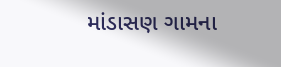માંડાસણ ગામના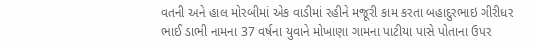વતની અને હાલ મોરબીમાં એક વાડીમાં રહીને મજૂરી કામ કરતા બહાદુરભાઇ ગીરીધર ભાઈ ડાભી નામના 37 વર્ષના યુવાને મોખાણા ગામના પાટીયા પાસે પોતાના ઉપર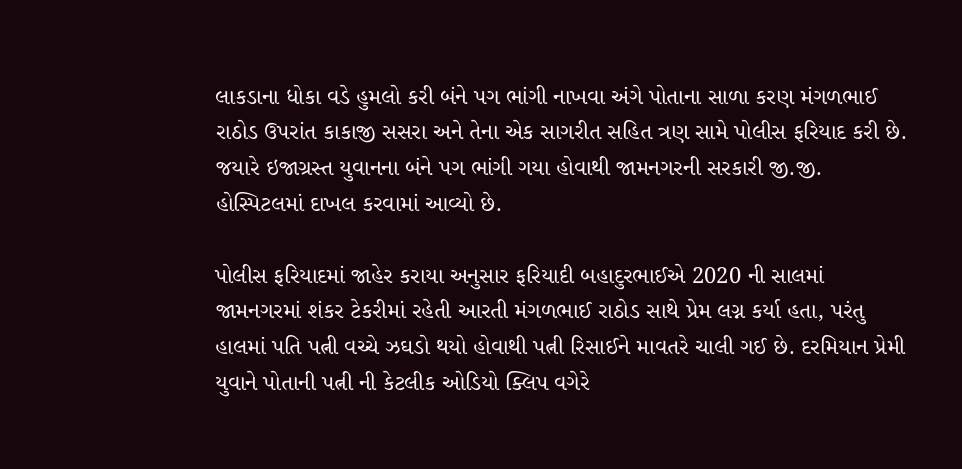લાકડાના ધોકા વડે હુમલો કરી બંને પગ ભાંગી નાખવા અંગે પોતાના સાળા કરણ મંગળભાઈ રાઠોડ ઉપરાંત કાકાજી સસરા અને તેના એક સાગરીત સહિત ત્રણ સામે પોલીસ ફરિયાદ કરી છે. જયારે ઇજાગ્રસ્ત યુવાનના બંને પગ ભાંગી ગયા હોવાથી જામનગરની સરકારી જી.જી. હોસ્પિટલમાં દાખલ કરવામાં આવ્યો છે.

પોલીસ ફરિયાદમાં જાહેર કરાયા અનુસાર ફરિયાદી બહાદુરભાઈએ 2020 ની સાલમાં જામનગરમાં શંકર ટેકરીમાં રહેતી આરતી મંગળભાઈ રાઠોડ સાથે પ્રેમ લગ્ન કર્યા હતા, પરંતુ હાલમાં પતિ પત્ની વચ્ચે ઝઘડો થયો હોવાથી પત્ની રિસાઈને માવતરે ચાલી ગઈ છે. દરમિયાન પ્રેમી યુવાને પોતાની પત્ની ની કેટલીક ઓડિયો ક્લિપ વગેરે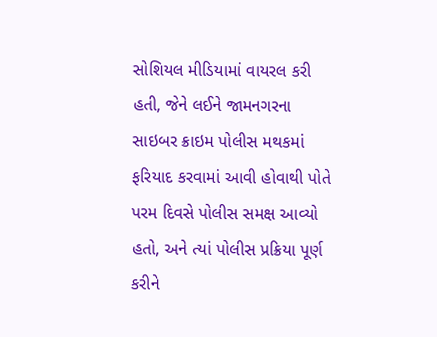સોશિયલ મીડિયામાં વાયરલ કરી હતી, જેને લઈને જામનગરના સાઇબર ક્રાઇમ પોલીસ મથકમાં ફરિયાદ કરવામાં આવી હોવાથી પોતે પરમ દિવસે પોલીસ સમક્ષ આવ્યો હતો, અને ત્યાં પોલીસ પ્રક્રિયા પૂર્ણ કરીને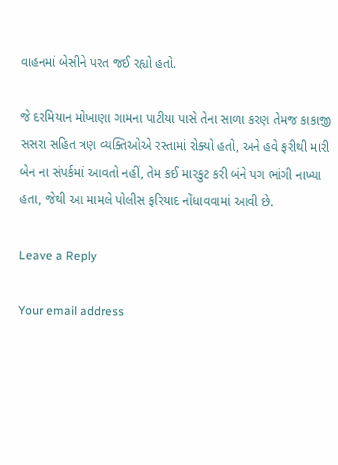વાહનમાં બેસીને પરત જઈ રહ્યો હતો.

જે દરમિયાન મોખાણા ગામના પાટીયા પાસે તેના સાળા કરણ તેમજ કાકાજી સસરા સહિત ત્રણ વ્યક્તિઓએ રસ્તામાં રોક્યો હતો, અને હવે ફરીથી મારી બેન ના સંપર્કમાં આવતો નહીં, તેમ કઈ મારકુટ કરી બંને પગ ભાંગી નાખ્યા હતા, જેથી આ મામલે પોલીસ ફરિયાદ નોંધાવવામાં આવી છે.

Leave a Reply

Your email address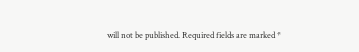will not be published. Required fields are marked *